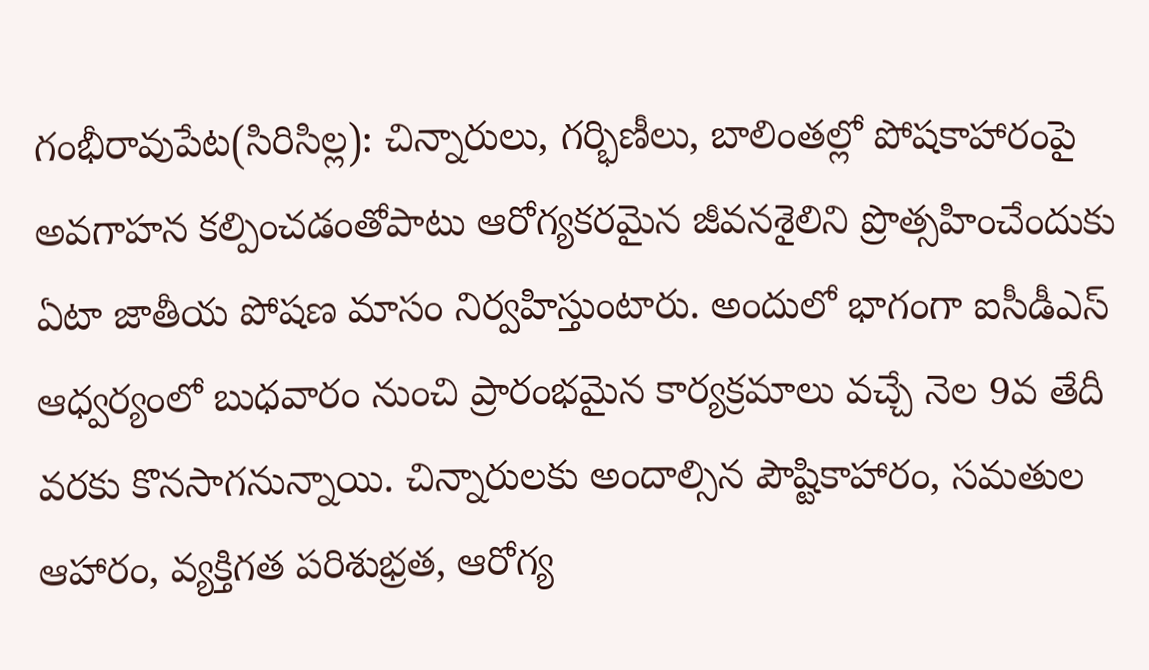గంభీరావుపేట(సిరిసిల్ల): చిన్నారులు, గర్భిణీలు, బాలింతల్లో పోషకాహారంపై అవగాహన కల్పించడంతోపాటు ఆరోగ్యకరమైన జీవనశైలిని ప్రొత్సహించేందుకు ఏటా జాతీయ పోషణ మాసం నిర్వహిస్తుంటారు. అందులో భాగంగా ఐసీడీఎస్ ఆధ్వర్యంలో బుధవారం నుంచి ప్రారంభమైన కార్యక్రమాలు వచ్చే నెల 9వ తేదీ వరకు కొనసాగనున్నాయి. చిన్నారులకు అందాల్సిన పౌష్టికాహారం, సమతుల ఆహారం, వ్యక్తిగత పరిశుభ్రత, ఆరోగ్య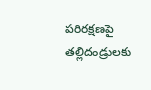పరిరక్షణపై తల్లిదండ్రులకు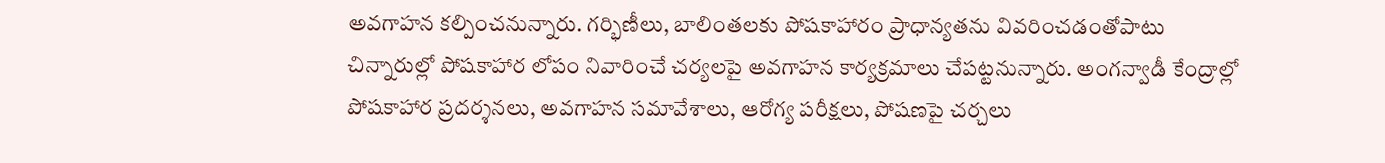అవగాహన కల్పించనున్నారు. గర్భిణీలు, బాలింతలకు పోషకాహారం ప్రాధాన్యతను వివరించడంతోపాటు చిన్నారుల్లో పోషకాహార లోపం నివారించే చర్యలపై అవగాహన కార్యక్రమాలు చేపట్టనున్నారు. అంగన్వాడీ కేంద్రాల్లో పోషకాహార ప్రదర్శనలు, అవగాహన సమావేశాలు, ఆరోగ్య పరీక్షలు, పోషణపై చర్చలు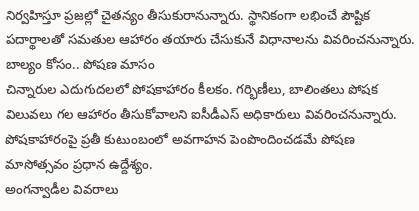నిర్వహిస్తూ ప్రజల్లో చైతన్యం తీసుకురానున్నారు. స్థానికంగా లభించే పౌష్టిక పదార్థాలతో సమతుల ఆహారం తయారు చేసుకునే విధానాలను వివరించనున్నారు.
బాల్యం కోసం.. పోషణ మాసం
చిన్నారుల ఎదుగుదలలో పోషకాహారం కీలకం. గర్భిణీలు, బాలింతలు పోషక విలువలు గల ఆహారం తీసుకోవాలని ఐసీడీఎస్ అధికారులు వివరించనున్నారు. పోషకాహారంపై ప్రతీ కుటుంబంలో అవగాహన పెంపొందించడమే పోషణ మాసోత్సవం ప్రధాన ఉద్దేశ్యం.
అంగన్వాడీల వివరాలు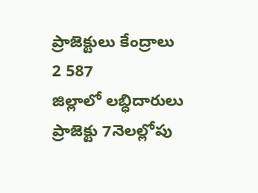ప్రాజెక్టులు కేంద్రాలు
2 587
జిల్లాలో లబ్ధిదారులు
ప్రాజెక్టు 7నెలల్లోపు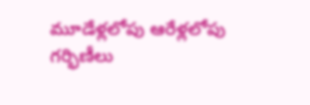మూడేళ్లలోపు ఆరేళ్లలోపు గర్భిణీలు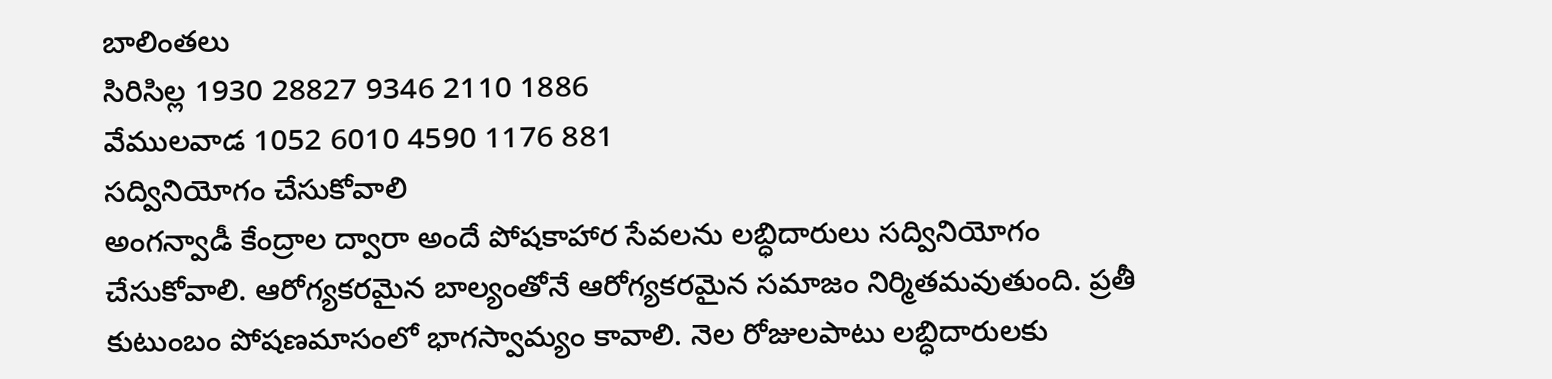బాలింతలు
సిరిసిల్ల 1930 28827 9346 2110 1886
వేములవాడ 1052 6010 4590 1176 881
సద్వినియోగం చేసుకోవాలి
అంగన్వాడీ కేంద్రాల ద్వారా అందే పోషకాహార సేవలను లబ్ధిదారులు సద్వినియోగం చేసుకోవాలి. ఆరోగ్యకరమైన బాల్యంతోనే ఆరోగ్యకరమైన సమాజం నిర్మితమవుతుంది. ప్రతీ కుటుంబం పోషణమాసంలో భాగస్వామ్యం కావాలి. నెల రోజులపాటు లబ్ధిదారులకు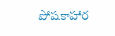పోషకాహార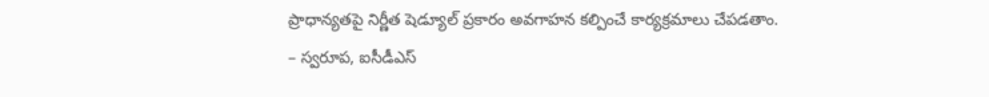ప్రాధాన్యతపై నిర్ణీత షెడ్యూల్ ప్రకారం అవగాహన కల్పించే కార్యక్రమాలు చేపడతాం.
– స్వరూప, ఐసీడీఎస్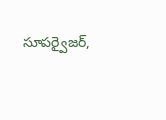సూపర్వైజర్,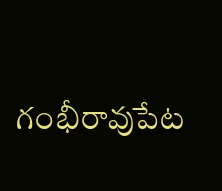గంభీరావుపేట